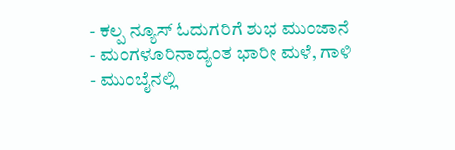- ಕಲ್ಪ ನ್ಯೂಸ್ ಓದುಗರಿಗೆ ಶುಭ ಮುಂಜಾನೆ
- ಮಂಗಳೂರಿನಾದ್ಯಂತ ಭಾರೀ ಮಳೆ, ಗಾಳಿ
- ಮುಂಬೈನಲ್ಲಿ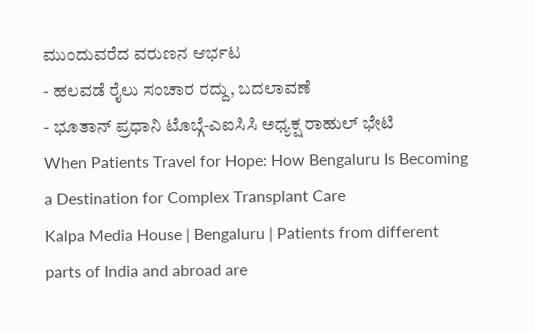ಮುಂದುವರೆದ ವರುಣನ ಆರ್ಭಟ
- ಹಲವಡೆ ರೈಲು ಸಂಚಾರ ರದ್ದು, ಬದಲಾವಣೆ
- ಭೂತಾನ್ ಪ್ರಧಾನಿ ಟೊಬ್ಗೆ-ಎಐಸಿಸಿ ಅಧ್ಯಕ್ಷ ರಾಹುಲ್ ಭೇಟಿ
When Patients Travel for Hope: How Bengaluru Is Becoming a Destination for Complex Transplant Care
Kalpa Media House | Bengaluru | Patients from different parts of India and abroad are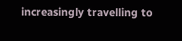increasingly travelling to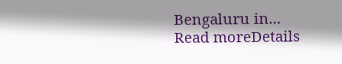Bengaluru in...
Read moreDetails